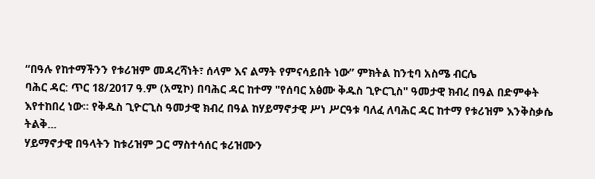“በዓሉ የከተማችንን የቱሪዝም መዳረሻነት፣ ሰላም እና ልማት የምናሳይበት ነው” ምክትል ከንቲባ አስሜ ብርሌ
ባሕር ዳር: ጥር 18/2017 ዓ.ም (አሚኮ) በባሕር ዳር ከተማ "የሰባር አፅሙ ቅዱስ ጊዮርጊስ" ዓመታዊ ክብረ በዓል በድምቀት እየተከበረ ነው። የቅዱስ ጊዮርጊስ ዓመታዊ ክብረ በዓል ከሃይማኖታዊ ሥነ ሥርዓቱ ባለፈ ለባሕር ዳር ከተማ የቱሪዝም እንቅስቃሴ ትልቅ...
ሃይማኖታዊ በዓላትን ከቱሪዝም ጋር ማስተሳሰር ቱሪዝሙን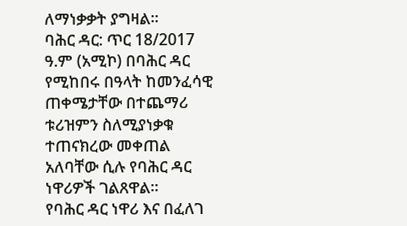ለማነቃቃት ያግዛል።
ባሕር ዳር: ጥር 18/2017 ዓ.ም (አሚኮ) በባሕር ዳር የሚከበሩ በዓላት ከመንፈሳዊ ጠቀሜታቸው በተጨማሪ ቱሪዝምን ስለሚያነቃቁ ተጠናክረው መቀጠል አለባቸው ሲሉ የባሕር ዳር ነዋሪዎች ገልጸዋል።
የባሕር ዳር ነዋሪ እና በፈለገ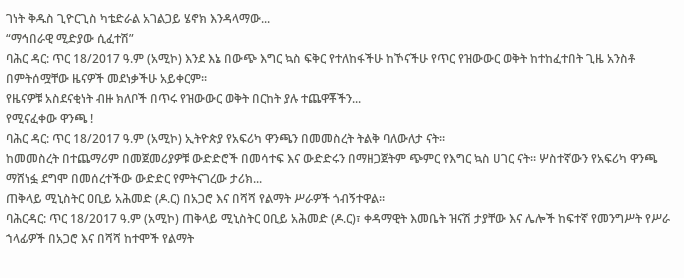ገነት ቅዱስ ጊዮርጊስ ካቴድራል አገልጋይ ሄኖክ እንዳላማው...
“ማኅበራዊ ሚድያው ሲፈተሽ”
ባሕር ዳር: ጥር 18/2017 ዓ.ም (አሚኮ) እንደ እኔ በውጭ እግር ኳስ ፍቅር የተለከፋችሁ ከኾናችሁ የጥር የዝውውር ወቅት ከተከፈተበት ጊዜ አንስቶ በምትሰሟቸው ዜናዎች መደነቃችሁ አይቀርም፡፡
የዜናዎቹ አስደናቂነት ብዙ ክለቦች በጥሩ የዝውውር ወቅት በርከት ያሉ ተጨዋቾችን...
የሚናፈቀው ዋንጫ !
ባሕር ዳር: ጥር 18/2017 ዓ.ም (አሚኮ) ኢትዮጵያ የአፍሪካ ዋንጫን በመመስረት ትልቅ ባለውለታ ናት።
ከመመስረት በተጨማሪም በመጀመሪያዎቹ ውድድሮች በመሳተፍ እና ውድድሩን በማዘጋጀትም ጭምር የእግር ኳስ ሀገር ናት። ሦስተኛውን የአፍሪካ ዋንጫ ማሸነፏ ደግሞ በመሰረተችው ውድድር የምትናገረው ታሪክ...
ጠቅላይ ሚኒስትር ዐቢይ አሕመድ (ዶ.ር) በአጋሮ እና በሻሻ የልማት ሥራዎች ጎብኝተዋል።
ባሕርዳር: ጥር 18/2017 ዓ.ም (አሚኮ) ጠቅላይ ሚኒስትር ዐቢይ አሕመድ (ዶ.ር)፣ ቀዳማዊት እመቤት ዝናሽ ታያቸው እና ሌሎች ከፍተኛ የመንግሥት የሥራ ኀላፊዎች በአጋሮ እና በሻሻ ከተሞች የልማት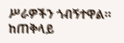ሥራዎችን ጎብኝተዋል።
ከጠቅላይ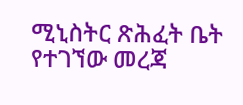ሚኒስትር ጽሕፈት ቤት የተገኘው መረጃ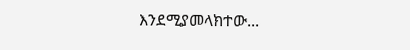እንደሚያመላክተው...